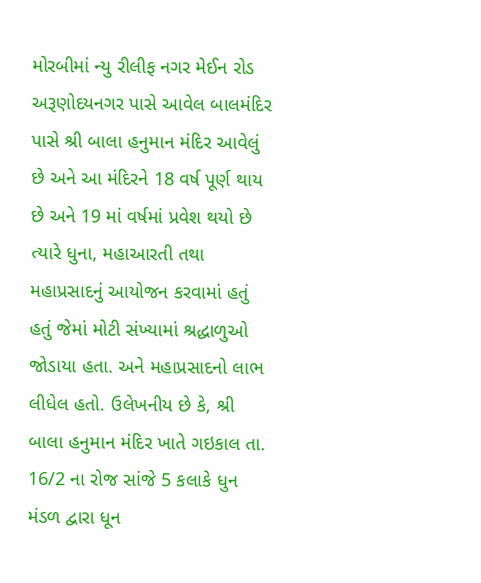મોરબીમાં ન્યુ રીલીફ નગર મેઈન રોડ અરૂણોદયનગર પાસે આવેલ બાલમંદિર પાસે શ્રી બાલા હનુમાન મંદિર આવેલું છે અને આ મંદિરને 18 વર્ષ પૂર્ણ થાય છે અને 19 માં વર્ષમાં પ્રવેશ થયો છે ત્યારે ધુના, મહાઆરતી તથા મહાપ્રસાદનું આયોજન કરવામાં હતું હતું જેમાં મોટી સંખ્યામાં શ્રદ્ધાળુઓ જોડાયા હતા. અને મહાપ્રસાદનો લાભ લીધેલ હતો. ઉલેખનીય છે કે, શ્રી બાલા હનુમાન મંદિર ખાતે ગઇકાલ તા. 16/2 ના રોજ સાંજે 5 કલાકે ધુન મંડળ દ્વારા ધૂન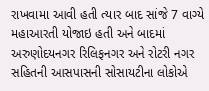રાખવામા આવી હતી ત્યાર બાદ સાંજે 7 વાગ્યે મહાઆરતી યોજાઇ હતી અને બાદમાં અરુણોદયનગર રિલિફનગર અને રોટરી નગર સહિતની આસપાસની સોસાયટીના લોકોએ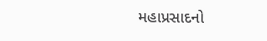મહાપ્રસાદનો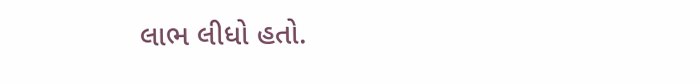લાભ લીધો હતો.